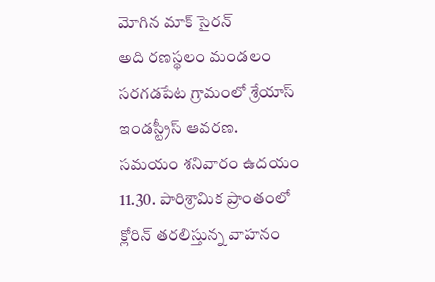మోగిన మాక్ సైరన్
అది రణస్థలం మండలం సరగడపేట గ్రామంలో శ్రేయాస్ ఇండస్ట్రీస్ ఆవరణ. సమయం శనివారం ఉదయం 11.30. పారిశ్రామిక ప్రాంతంలో క్లోరిన్ తరలిస్తున్న వాహనం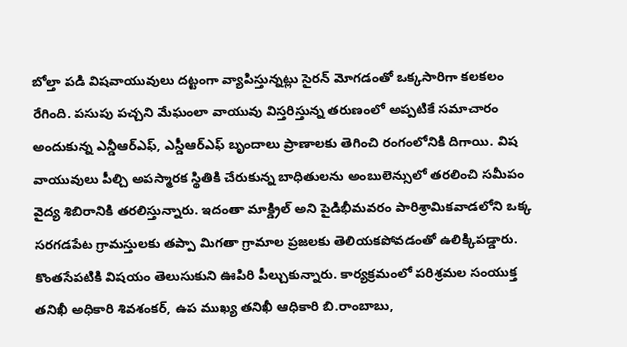బోల్తా పడి విషవాయువులు దట్టంగా వ్యాపిస్తున్నట్లు సైరన్ మోగడంతో ఒక్కసారిగా కలకలం రేగింది. పసుపు పచ్చని మేఘంలా వాయువు విస్తరిస్తున్న తరుణంలో అప్పటికే సమాచారం అందుకున్న ఎన్డీఆర్ఎఫ్, ఎస్డీఆర్ఎఫ్ బృందాలు ప్రాణాలకు తెగించి రంగంలోనికి దిగాయి. విష వాయువులు పీల్చి అపస్మారక స్థితికి చేరుకున్న బాధితులను అంబులెన్సులో తరలించి సమీపం వైద్య శిబిరానికి తరలిస్తున్నారు. ఇదంతా మాక్డ్రిల్ అని పైడిభీమవరం పారిశ్రామికవాడలోని ఒక్క సరగడపేట గ్రామస్తులకు తప్పా మిగతా గ్రామాల ప్రజలకు తెలియకపోవడంతో ఉలిక్కిపడ్డారు. కొంతసేపటికి విషయం తెలుసుకుని ఊపిరి పీల్చుకున్నారు. కార్యక్రమంలో పరిశ్రమల సంయుక్త తనిఖీ అధికారి శివశంకర్, ఉప ముఖ్య తనిఖీ ఆధికారి బి.రాంబాబు,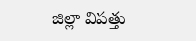జిల్లా విపత్తు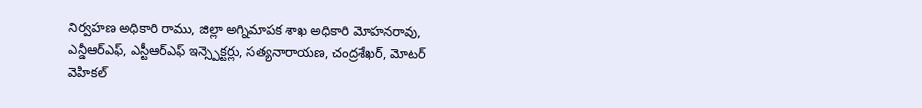నిర్వహణ అధికారి రాము, జిల్లా అగ్నిమాపక శాఖ అధికారి మోహనరావు, ఎన్డీఆర్ఎఫ్, ఎస్టీఆర్ఎఫ్ ఇన్స్పెక్టర్లు, సత్యనారాయణ, చంద్రశేఖర్, మోటర్ వెహికల్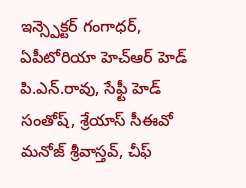ఇన్స్పెక్టర్ గంగాధర్, ఏపీటోరియా హెచ్ఆర్ హెడ్ పి.ఎన్.రావు, సేఫ్టీ హెడ్ సంతోష్, శ్రేయాస్ సీఈవో మనోజ్ శ్రీవాస్తవ్, చీఫ్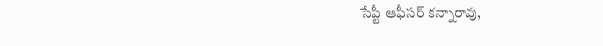సేప్టీ ఆఫీసర్ కన్నారావు,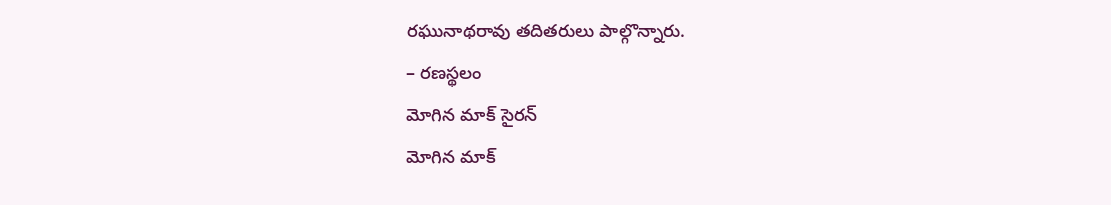రఘునాథరావు తదితరులు పాల్గొన్నారు.
– రణస్థలం
మోగిన మాక్ సైరన్
మోగిన మాక్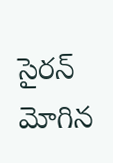సైరన్
మోగిన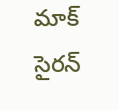మాక్ సైరన్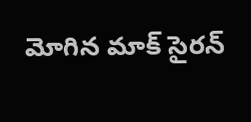మోగిన మాక్ సైరన్